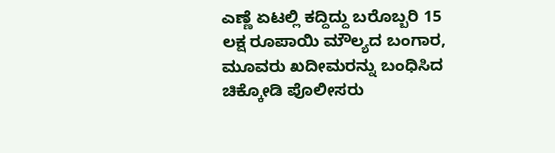ಎಣ್ಣೆ ಏಟಲ್ಲಿ ಕದ್ದಿದ್ದು ಬರೊಬ್ಬರಿ 15 ಲಕ್ಷ ರೂಪಾಯಿ ಮೌಲ್ಯದ ಬಂಗಾರ, ಮೂವರು ಖದೀಮರನ್ನು ಬಂಧಿಸಿದ ಚಿಕ್ಕೋಡಿ ಪೊಲೀಸರು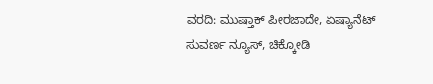ವರದಿ: ಮುಷ್ತಾಕ್ ಪೀರಜಾದೇ, ಏಷ್ಯಾನೆಟ್ ಸುವರ್ಣ ನ್ಯೂಸ್, ಚಿಕ್ಕೋಡಿ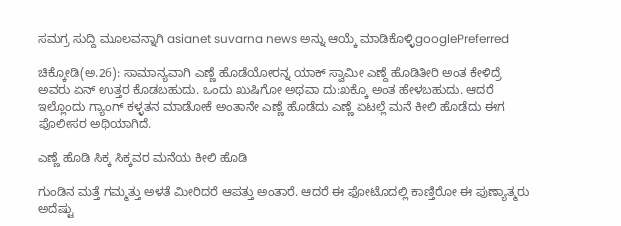ಸಮಗ್ರ ಸುದ್ದಿ ಮೂಲವನ್ನಾಗಿ asianet suvarna news ಅನ್ನು ಆಯ್ಕೆ ಮಾಡಿಕೊಳ್ಳಿgooglePreferred

ಚಿಕ್ಕೋಡಿ(ಅ.26): ಸಾಮಾನ್ಯವಾಗಿ ಎಣ್ಣೆ ಹೊಡೆಯೋರನ್ನ ಯಾಕ್ ಸ್ವಾಮೀ ಎಣ್ದೆ ಹೊಡಿತೀರಿ ಅಂತ ಕೇಳಿದ್ರೆ ಅವರು ಏನ್ ಉತ್ತರ ಕೊಡಬಹುದು. ಒಂದು ಖುಷಿಗೋ ಅಥವಾ ದು:ಖಕ್ಕೊ ಅಂತ ಹೇಳಬಹುದು. ಆದರೆ ಇಲ್ಲೊಂದು ಗ್ಯಾಂಗ್ ಕಳ್ಳತನ ಮಾಡೋಕೆ ಅಂತಾನೇ ಎಣ್ಣೆ ಹೊಡೆದು ಎಣ್ಣೆ ಏಟಲ್ಲೆ ಮನೆ ಕೀಲಿ ಹೊಡೆದು ಈಗ ಪೊಲೀಸರ ಅಥಿಯಾಗಿದೆ.

ಎಣ್ಣೆ ಹೊಡಿ ಸಿಕ್ಕ ಸಿಕ್ಕವರ ಮನೆಯ ಕೀಲಿ ಹೊಡಿ

ಗುಂಡಿನ ಮತ್ತೆ ಗಮ್ಮತ್ತು ಅಳತೆ ಮೀರಿದರೆ ಆಪತ್ತು ಅಂತಾರೆ. ಆದರೆ ಈ ಫೋಟೊದಲ್ಲಿ ಕಾಣ್ತಿರೋ ಈ ಪುಣ್ಯಾತ್ಮರು ಅದೆಷ್ಟು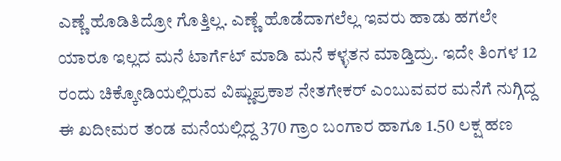ಎಣ್ಣೆ ಹೊಡಿತಿದ್ರೋ ಗೊತ್ತಿಲ್ಲ. ಎಣ್ಣೆ ಹೊಡೆದಾಗಲೆಲ್ಲ ಇವರು ಹಾಡು ಹಗಲೇ ಯಾರೂ ಇಲ್ಲದ ಮನೆ ಟಾರ್ಗೆಟ್ ಮಾಡಿ ಮನೆ ಕಳ್ಳತನ ಮಾಡ್ತಿದ್ರು. ಇದೇ ತಿಂಗಳ 12 ರಂದು ಚಿಕ್ಕೋಡಿಯಲ್ಲಿರುವ ವಿಷ್ಣುಪ್ರಕಾಶ ನೇತಗೇಕರ್ ಎಂಬುವವರ ಮನೆಗೆ ನುಗ್ಗಿದ್ದ ಈ ಖದೀಮರ ತಂಡ ಮನೆಯಲ್ಲಿದ್ದ 370 ಗ್ರಾಂ ಬಂಗಾರ ಹಾಗೂ 1.50 ಲಕ್ಷ ಹಣ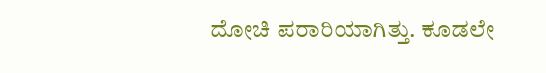ದೋಚಿ ಪರಾರಿಯಾಗಿತ್ತು. ಕೂಡಲೇ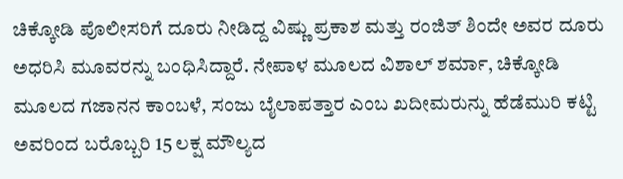ಚಿಕ್ಕೋಡಿ ಪೊಲೀಸರಿಗೆ ದೂರು ನೀಡಿದ್ದ ವಿಷ್ಣು ಪ್ರಕಾಶ ಮತ್ತು ರಂಜಿತ್ ಶಿಂದೇ ಅವರ ದೂರು ಅಧರಿಸಿ ಮೂವರನ್ನು ಬಂಧಿಸಿದ್ದಾರೆ. ನೇಪಾಳ ಮೂಲದ ವಿಶಾಲ್ ಶರ್ಮಾ, ಚಿಕ್ಕೋಡಿ ಮೂಲದ ಗಜಾನನ ಕಾಂಬಳೆ, ಸಂಜು ಬೈಲಾಪತ್ತಾರ ಎಂಬ ಖದೀಮರುನ್ನು ಹೆಡೆಮುರಿ ಕಟ್ಟಿ ಅವರಿಂದ ಬರೊಬ್ಬರಿ 15 ಲಕ್ಷ ಮೌಲ್ಯದ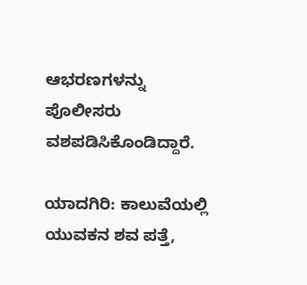ಆಭರಣಗಳನ್ನು ಪೊಲೀಸರು ವಶಪಡಿಸಿಕೊಂಡಿದ್ದಾರೆ.

ಯಾದಗಿರಿ: ಕಾಲುವೆಯಲ್ಲಿ ಯುವಕನ ಶವ ಪತ್ತೆ,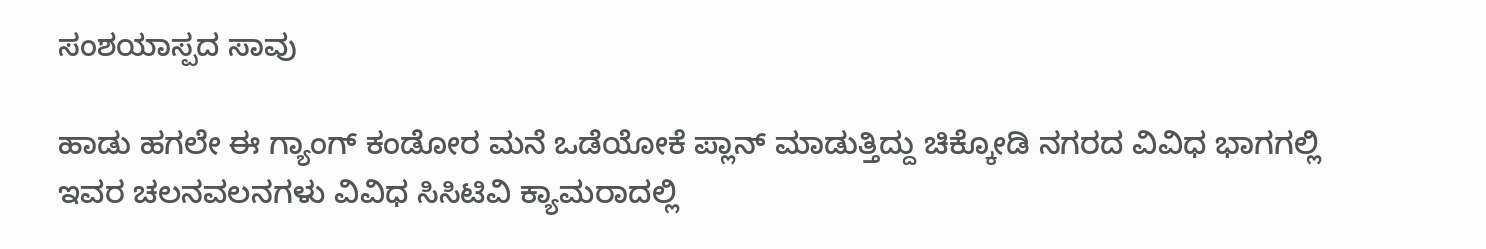ಸಂಶಯಾಸ್ಪದ ಸಾವು

ಹಾಡು ಹಗಲೇ ಈ ಗ್ಯಾಂಗ್ ಕಂಡೋರ ಮನೆ ಒಡೆಯೋಕೆ ಪ್ಲಾನ್ ಮಾಡುತ್ತಿದ್ದು ಚಿಕ್ಕೋಡಿ ನಗರದ ವಿವಿಧ ಭಾಗಗಲ್ಲಿ ಇವರ ಚಲನವಲನಗಳು ವಿವಿಧ ಸಿಸಿಟಿವಿ ಕ್ಯಾಮರಾದಲ್ಲಿ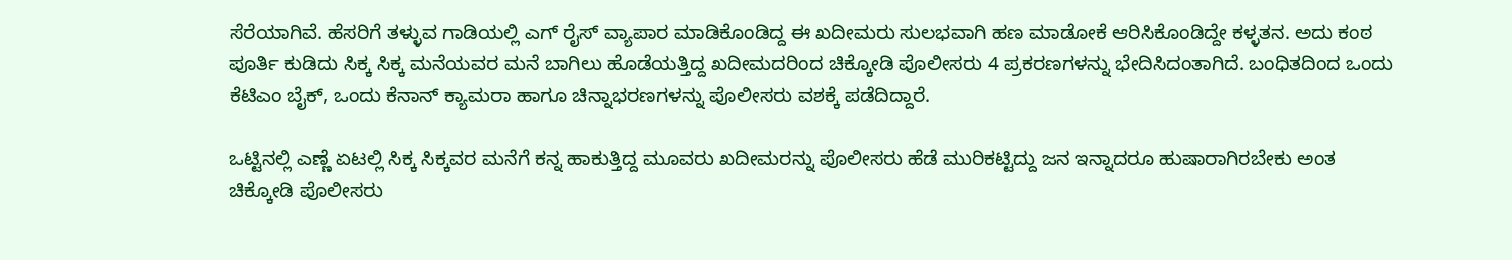ಸೆರೆಯಾಗಿವೆ. ಹೆಸರಿಗೆ ತಳ್ಳುವ ಗಾಡಿಯಲ್ಲಿ ಎಗ್ ರೈಸ್ ವ್ಯಾಪಾರ ಮಾಡಿಕೊಂಡಿದ್ದ ಈ ಖದೀಮರು ಸುಲಭವಾಗಿ ಹಣ ಮಾಡೋಕೆ ಆರಿಸಿಕೊಂಡಿದ್ದೇ ಕಳ್ಳತನ‌. ಅದು ಕಂಠ ಪೂರ್ತಿ ಕುಡಿದು ಸಿಕ್ಕ ಸಿಕ್ಕ ಮನೆಯವರ ಮನೆ ಬಾಗಿಲು ಹೊಡೆಯತ್ತಿದ್ದ ಖದೀಮದರಿಂದ ಚಿಕ್ಕೋಡಿ ಪೊಲೀಸರು 4 ಪ್ರಕರಣಗಳನ್ನು ಭೇದಿಸಿದಂತಾಗಿದೆ. ಬಂಧಿತದಿಂದ ಒಂದು ಕೆಟಿಎಂ ಬೈಕ್, ಒಂದು ಕೆನಾನ್ ಕ್ಯಾಮರಾ ಹಾಗೂ ಚಿನ್ನಾಭರಣಗಳನ್ನು ಪೊಲೀಸರು ವಶಕ್ಕೆ ಪಡೆದಿದ್ದಾರೆ.

ಒಟ್ಟಿನಲ್ಲಿ ಎಣ್ಣೆ ಏಟಲ್ಲಿ ಸಿಕ್ಕ ಸಿಕ್ಕವರ ಮನೆಗೆ ಕನ್ನ ಹಾಕುತ್ತಿದ್ದ ಮೂವರು ಖದೀಮರನ್ನು ಪೊಲೀಸರು ಹೆಡೆ ಮುರಿಕಟ್ಟಿದ್ದು ಜನ ಇನ್ನಾದರೂ ಹುಷಾರಾಗಿರಬೇಕು ಅಂತ ಚಿಕ್ಕೋಡಿ ಪೊಲೀಸರು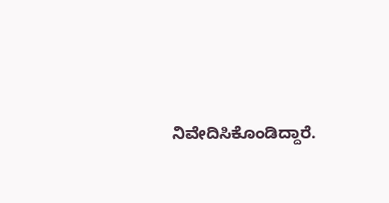ನಿವೇದಿಸಿಕೊಂಡಿದ್ದಾರೆ.